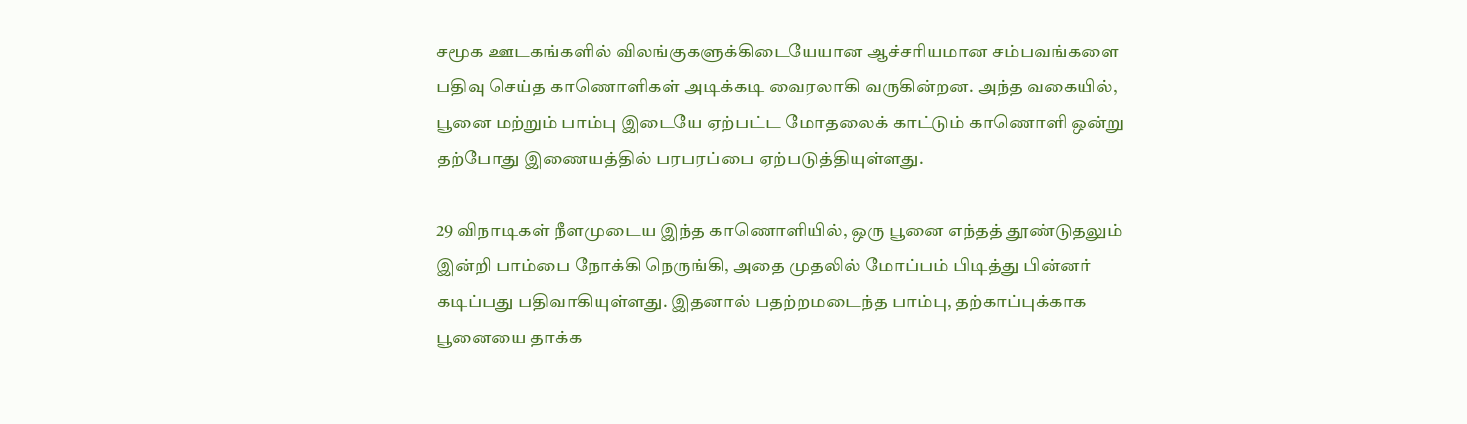சமூக ஊடகங்களில் விலங்குகளுக்கிடையேயான ஆச்சரியமான சம்பவங்களை பதிவு செய்த காணொளிகள் அடிக்கடி வைரலாகி வருகின்றன. அந்த வகையில், பூனை மற்றும் பாம்பு இடையே ஏற்பட்ட மோதலைக் காட்டும் காணொளி ஒன்று தற்போது இணையத்தில் பரபரப்பை ஏற்படுத்தியுள்ளது.

29 விநாடிகள் நீளமுடைய இந்த காணொளியில், ஒரு பூனை எந்தத் தூண்டுதலும் இன்றி பாம்பை நோக்கி நெருங்கி, அதை முதலில் மோப்பம் பிடித்து பின்னர் கடிப்பது பதிவாகியுள்ளது. இதனால் பதற்றமடைந்த பாம்பு, தற்காப்புக்காக பூனையை தாக்க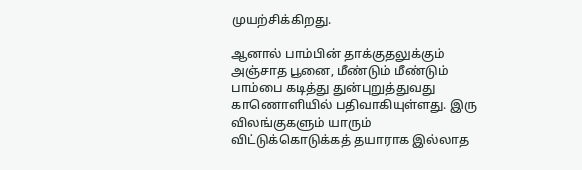முயற்சிக்கிறது.

ஆனால் பாம்பின் தாக்குதலுக்கும் அஞ்சாத பூனை, மீண்டும் மீண்டும் பாம்பை கடித்து துன்புறுத்துவது காணொளியில் பதிவாகியுள்ளது. இரு விலங்குகளும் யாரும் விட்டுக்கொடுக்கத் தயாராக இல்லாத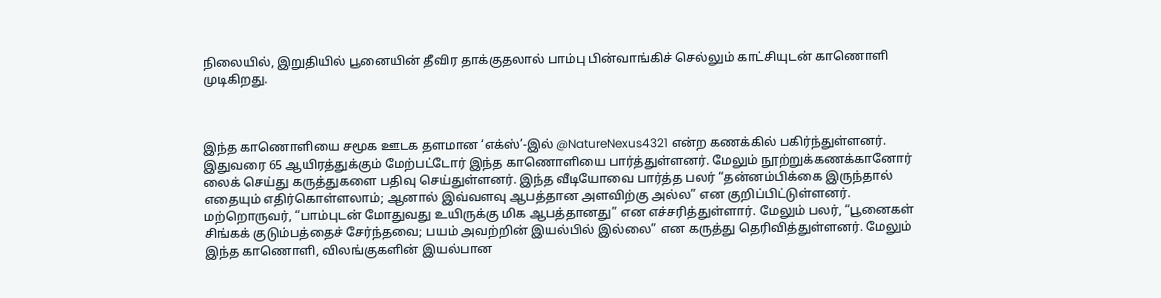நிலையில், இறுதியில் பூனையின் தீவிர தாக்குதலால் பாம்பு பின்வாங்கிச் செல்லும் காட்சியுடன் காணொளி முடிகிறது.



இந்த காணொளியை சமூக ஊடக தளமான ‘எக்ஸ்’-இல் @NatureNexus4321 என்ற கணக்கில் பகிர்ந்துள்ளனர். இதுவரை 65 ஆயிரத்துக்கும் மேற்பட்டோர் இந்த காணொளியை பார்த்துள்ளனர். மேலும் நூற்றுக்கணக்கானோர் லைக் செய்து கருத்துகளை பதிவு செய்துள்ளனர். இந்த வீடியோவை பார்த்த பலர் “தன்னம்பிக்கை இருந்தால் எதையும் எதிர்கொள்ளலாம்; ஆனால் இவ்வளவு ஆபத்தான அளவிற்கு அல்ல” என குறிப்பிட்டுள்ளனர். மற்றொருவர், “பாம்புடன் மோதுவது உயிருக்கு மிக ஆபத்தானது” என எச்சரித்துள்ளார். மேலும் பலர், “பூனைகள் சிங்கக் குடும்பத்தைச் சேர்ந்தவை; பயம் அவற்றின் இயல்பில் இல்லை” என கருத்து தெரிவித்துள்ளனர். மேலும் இந்த காணொளி, விலங்குகளின் இயல்பான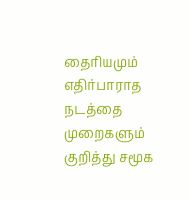தைரியமும் எதிர்பாராத நடத்தை முறைகளும் குறித்து சமூக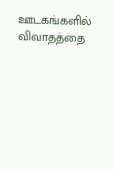ஊடகங்களில் விவாதத்தை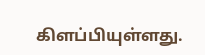கிளப்பியுள்ளது.